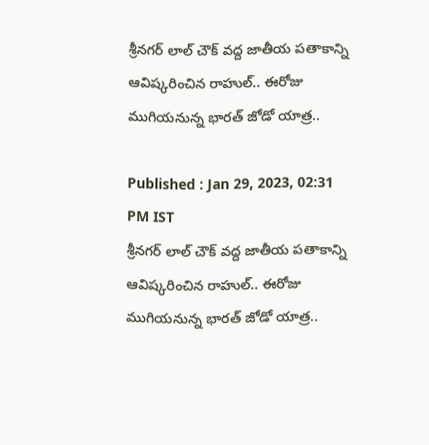శ్రీనగర్ లాల్ చౌక్ వద్ద జాతీయ పతాకాన్ని ఆవిష్కరించిన రాహుల్.. ఈరోజు ముగియనున్న భారత్ జోడో యాత్ర..

Published : Jan 29, 2023, 02:31 PM IST
శ్రీనగర్ లాల్ చౌక్ వద్ద జాతీయ పతాకాన్ని ఆవిష్కరించిన రాహుల్.. ఈరోజు ముగియనున్న భారత్ జోడో యాత్ర..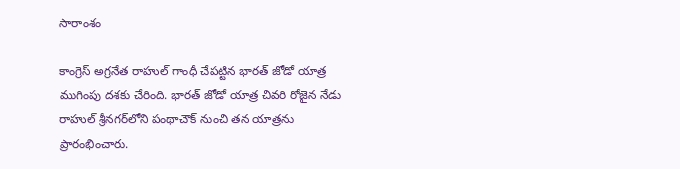సారాంశం

కాంగ్రెస్ అగ్రనేత రాహుల్ గాంధీ చేపట్టిన భారత్ జోడో యాత్ర ముగింపు దశకు చేరింది. భారత్ జోడో యాత్ర చివరి రోజైన నేడు రాహుల్ శ్రీనగర్‌లోని పంథాచౌక్ నుంచి తన యాత్రను  ప్రారంభించారు.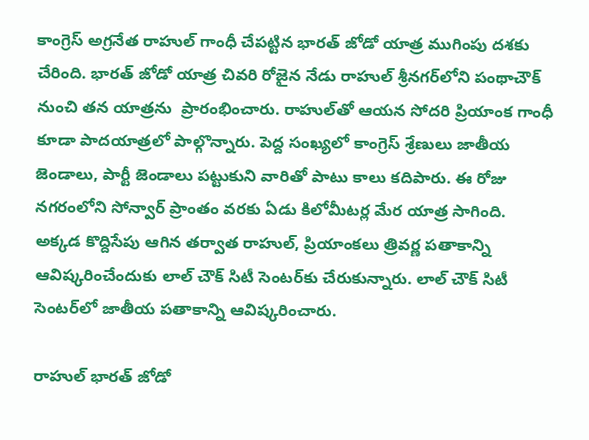కాంగ్రెస్ అగ్రనేత రాహుల్ గాంధీ చేపట్టిన భారత్ జోడో యాత్ర ముగింపు దశకు చేరింది. భారత్ జోడో యాత్ర చివరి రోజైన నేడు రాహుల్ శ్రీనగర్‌లోని పంథాచౌక్ నుంచి తన యాత్రను  ప్రారంభించారు. రాహుల్‌తో ఆయన సోదరి ప్రియాంక గాంధీ కూడా పాదయాత్రలో పాల్గొన్నారు. పెద్ద సంఖ్యలో కాంగ్రెస్ శ్రేణులు జాతీయ జెండాలు, పార్టీ జెండాలు పట్టుకుని వారితో పాటు కాలు కదిపారు. ఈ రోజు నగరంలోని సోన్వార్ ప్రాంతం వరకు ఏడు కిలోమీటర్ల మేర యాత్ర సాగింది. అక్కడ కొద్దిసేపు ఆగిన తర్వాత రాహుల్, ప్రియాంకలు త్రివర్ణ పతాకాన్ని ఆవిష్కరించేందుకు లాల్ చౌక్ సిటీ సెంటర్‌కు చేరుకున్నారు. లాల్ చౌక్ సిటీ సెంటర్‌లో జాతీయ పతాకాన్ని ఆవిష్కరించారు.

రాహుల్ భారత్ జోడో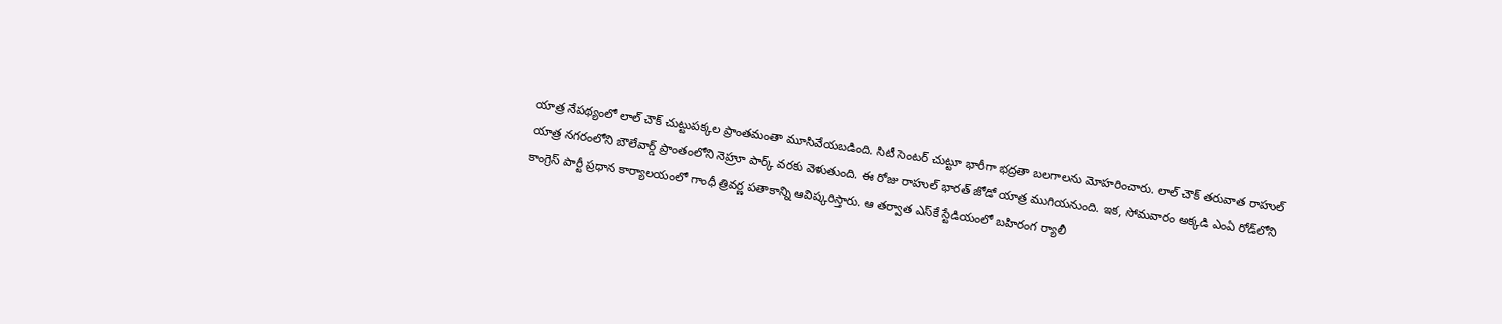యాత్ర నేపథ్యంలో లాల్ చౌక్ చుట్టుపక్కల ప్రాంతమంతా మూసివేయబడింది. సిటీ సెంటర్ చుట్టూ భారీగా భద్రతా బలగాలను మోహరించారు. లాల్ చౌక్ తరువాత రాహుల్ యాత్ర నగరంలోని బౌలేవార్డ్ ప్రాంతంలోని నెహ్రూ పార్క్ వరకు వెళుతుంది. ఈ రోజు రాహుల్ భారత్ జోడో యాత్ర ముగియనుంది. ఇక, సోమవారం అక్కడి ఎంఏ రోడ్‌లోని కాంగ్రెస్ పార్టీ ప్రధాన కార్యాలయంలో గాంధీ త్రివర్ణ పతాకాన్ని ఆవిష్కరిస్తారు. ఆ తర్వాత ఎస్‌కే స్టేడియంలో బహిరంగ ర్యాలీ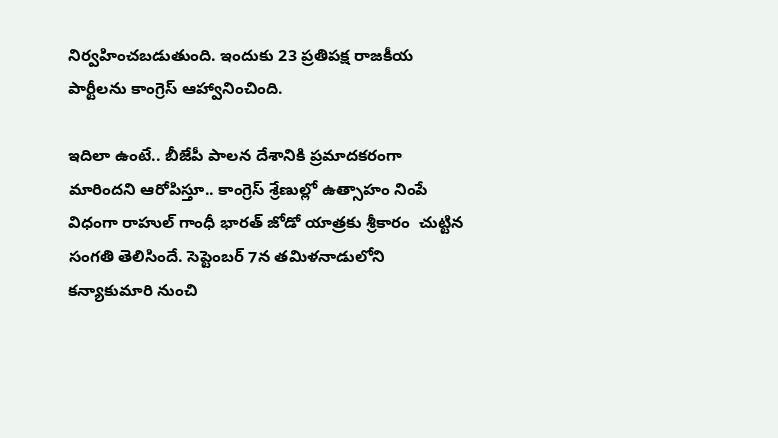నిర్వహించబడుతుంది. ఇందుకు 23 ప్రతిపక్ష రాజకీయ పార్టీలను కాంగ్రెస్ ఆహ్వానించింది.

ఇదిలా ఉంటే.. బీజేపీ పాలన దేశానికి ప్రమాదకరంగా మారిందని ఆరోపిస్తూ.. కాంగ్రెస్‌ శ్రేణుల్లో ఉత్సాహం నింపే విధంగా రాహుల్ గాంధీ భారత్ జోడో యాత్రకు శ్రీకారం  చుట్టిన సంగతి తెలిసిందే. సెప్టెంబర్ 7న తమిళనాడులోని కన్యాకుమారి నుంచి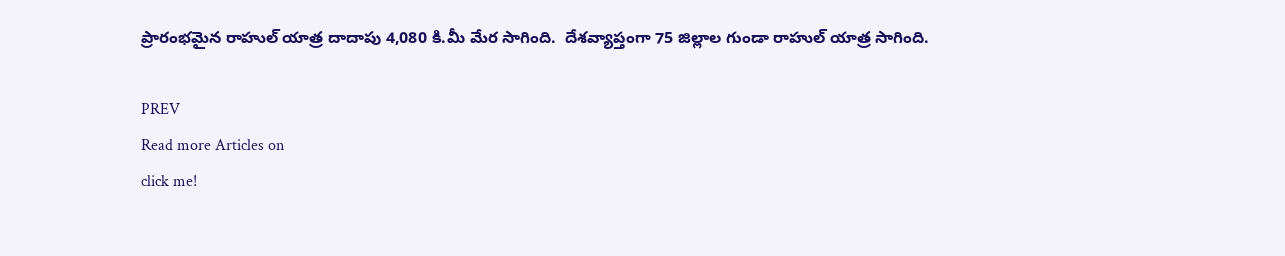ప్రారంభమైన రాహుల్ యాత్ర దాదాపు 4,080 కి.మీ మేర సాగింది.  దేశవ్యాప్తంగా 75 జిల్లాల గుండా రాహుల్ యాత్ర సాగింది.

PREV
Read more Articles on
click me!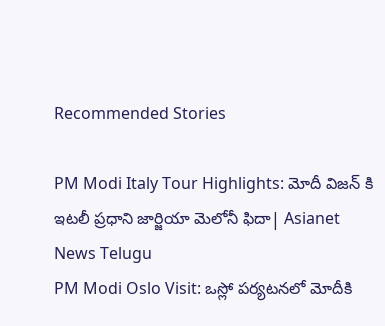Recommended Stories

PM Modi Italy Tour Highlights: మోదీ విజన్ కి ఇటలీ ప్రధాని జార్జియా మెలోనీ ఫిదా| Asianet News Telugu
PM Modi Oslo Visit: ఒస్లో పర్యటనలో మోదీకి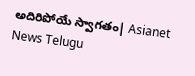అదిరిపోయే స్వాగతం| Asianet News Telugu